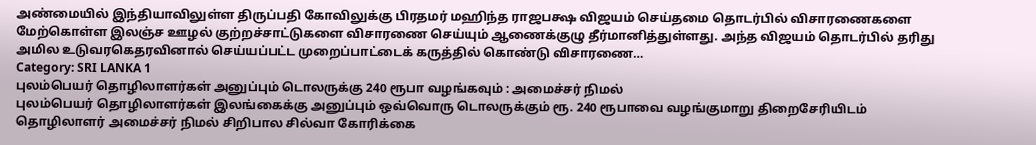அண்மையில் இந்தியாவிலுள்ள திருப்பதி கோவிலுக்கு பிரதமர் மஹிந்த ராஜபக்ஷ விஜயம் செய்தமை தொடர்பில் விசாரணைகளை மேற்கொள்ள இலஞ்ச ஊழல் குற்றச்சாட்டுகளை விசாரணை செய்யும் ஆணைக்குழு தீர்மானித்துள்ளது. அந்த விஜயம் தொடர்பில் தரிது அமில உடுவரகெதரவினால் செய்யப்பட்ட முறைப்பாட்டைக் கருத்தில் கொண்டு விசாரணை…
Category: SRI LANKA 1
புலம்பெயர் தொழிலாளர்கள் அனுப்பும் டொலருக்கு 240 ரூபா வழங்கவும் : அமைச்சர் நிமல்
புலம்பெயர் தொழிலாளர்கள் இலங்கைக்கு அனுப்பும் ஒவ்வொரு டொலருக்கும் ரூ. 240 ரூபாவை வழங்குமாறு திறைசேரியிடம் தொழிலாளர் அமைச்சர் நிமல் சிறிபால சில்வா கோரிக்கை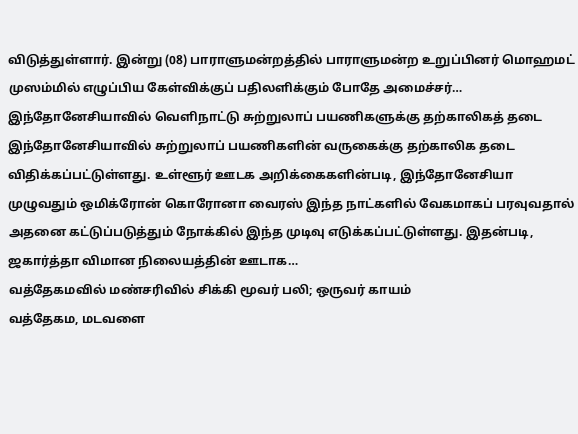விடுத்துள்ளார். இன்று (08) பாராளுமன்றத்தில் பாராளுமன்ற உறுப்பினர் மொஹமட் முஸம்மில் எழுப்பிய கேள்விக்குப் பதிலளிக்கும் போதே அமைச்சர்…
இந்தோனேசியாவில் வெளிநாட்டு சுற்றுலாப் பயணிகளுக்கு தற்காலிகத் தடை
இந்தோனேசியாவில் சுற்றுலாப் பயணிகளின் வருகைக்கு தற்காலிக தடை விதிக்கப்பட்டுள்ளது. உள்ளூர் ஊடக அறிக்கைகளின்படி, இந்தோனேசியா முழுவதும் ஒமிக்ரோன் கொரோனா வைரஸ் இந்த நாட்களில் வேகமாகப் பரவுவதால் அதனை கட்டுப்படுத்தும் நோக்கில் இந்த முடிவு எடுக்கப்பட்டுள்ளது. இதன்படி, ஜகார்த்தா விமான நிலையத்தின் ஊடாக…
வத்தேகமவில் மண்சரிவில் சிக்கி மூவர் பலி; ஒருவர் காயம்
வத்தேகம, மடவளை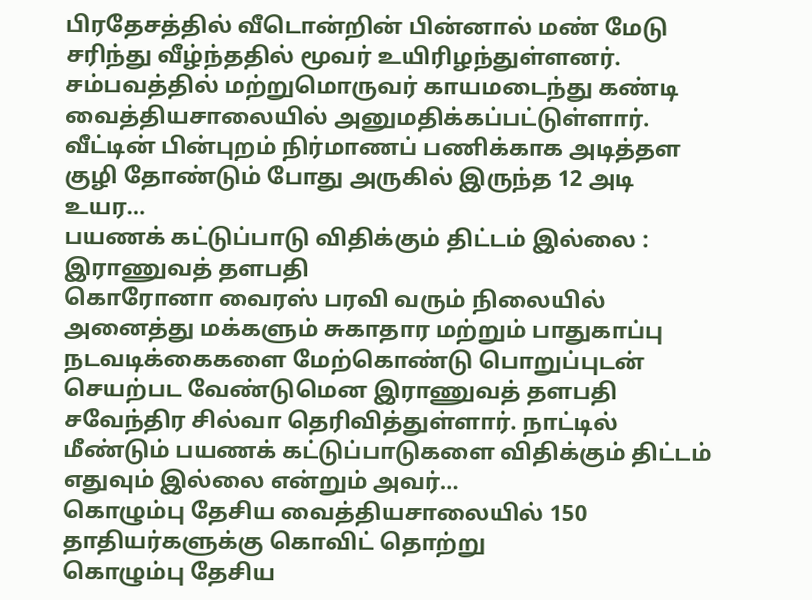பிரதேசத்தில் வீடொன்றின் பின்னால் மண் மேடு சரிந்து வீழ்ந்ததில் மூவர் உயிரிழந்துள்ளனர். சம்பவத்தில் மற்றுமொருவர் காயமடைந்து கண்டி வைத்தியசாலையில் அனுமதிக்கப்பட்டுள்ளார். வீட்டின் பின்புறம் நிர்மாணப் பணிக்காக அடித்தள குழி தோண்டும் போது அருகில் இருந்த 12 அடி உயர…
பயணக் கட்டுப்பாடு விதிக்கும் திட்டம் இல்லை : இராணுவத் தளபதி
கொரோனா வைரஸ் பரவி வரும் நிலையில் அனைத்து மக்களும் சுகாதார மற்றும் பாதுகாப்பு நடவடிக்கைகளை மேற்கொண்டு பொறுப்புடன் செயற்பட வேண்டுமென இராணுவத் தளபதி சவேந்திர சில்வா தெரிவித்துள்ளார். நாட்டில் மீண்டும் பயணக் கட்டுப்பாடுகளை விதிக்கும் திட்டம் எதுவும் இல்லை என்றும் அவர்…
கொழும்பு தேசிய வைத்தியசாலையில் 150 தாதியர்களுக்கு கொவிட் தொற்று
கொழும்பு தேசிய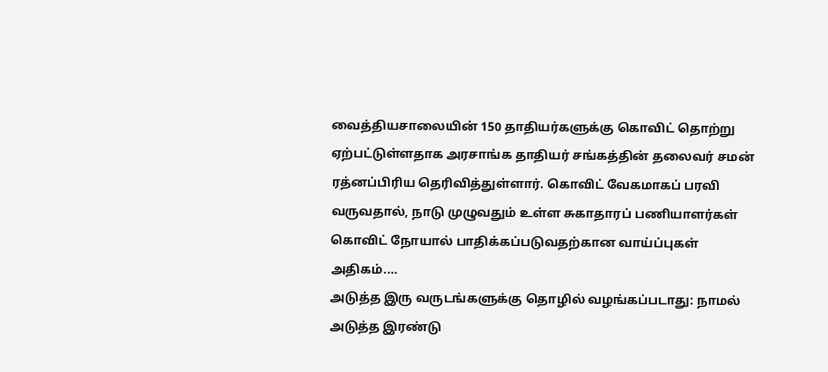வைத்தியசாலையின் 150 தாதியர்களுக்கு கொவிட் தொற்று ஏற்பட்டுள்ளதாக அரசாங்க தாதியர் சங்கத்தின் தலைவர் சமன் ரத்னப்பிரிய தெரிவித்துள்ளார். கொவிட் வேகமாகப் பரவி வருவதால், நாடு முழுவதும் உள்ள சுகாதாரப் பணியாளர்கள் கொவிட் நோயால் பாதிக்கப்படுவதற்கான வாய்ப்புகள் அதிகம்.…
அடுத்த இரு வருடங்களுக்கு தொழில் வழங்கப்படாது: நாமல்
அடுத்த இரண்டு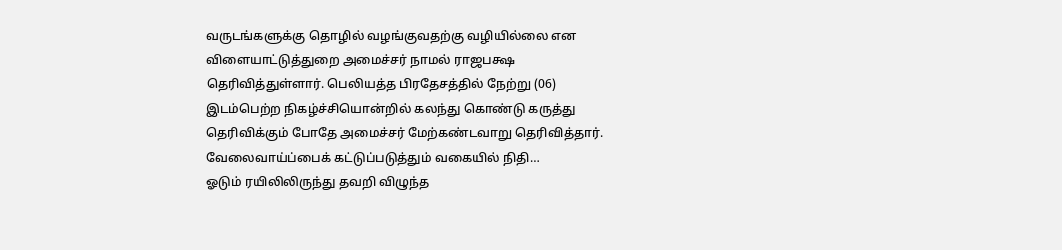வருடங்களுக்கு தொழில் வழங்குவதற்கு வழியில்லை என விளையாட்டுத்துறை அமைச்சர் நாமல் ராஜபக்ஷ தெரிவித்துள்ளார். பெலியத்த பிரதேசத்தில் நேற்று (06) இடம்பெற்ற நிகழ்ச்சியொன்றில் கலந்து கொண்டு கருத்து தெரிவிக்கும் போதே அமைச்சர் மேற்கண்டவாறு தெரிவித்தார். வேலைவாய்ப்பைக் கட்டுப்படுத்தும் வகையில் நிதி…
ஓடும் ரயிலிலிருந்து தவறி விழுந்த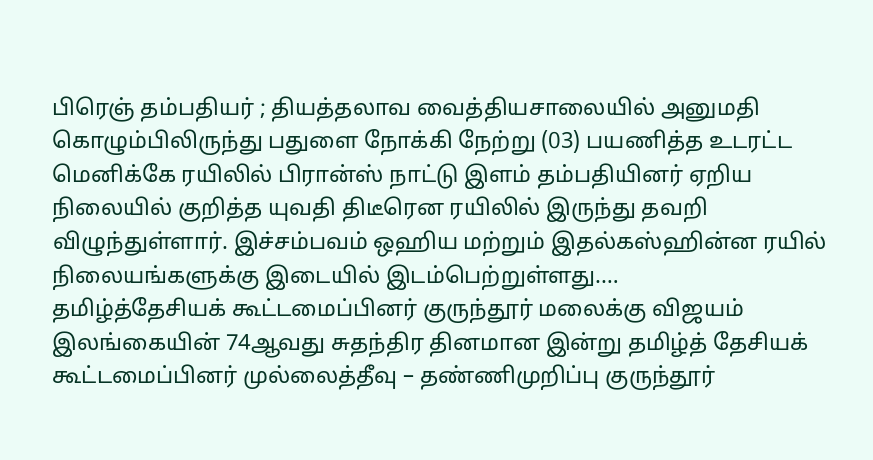பிரெஞ் தம்பதியர் ; தியத்தலாவ வைத்தியசாலையில் அனுமதி
கொழும்பிலிருந்து பதுளை நோக்கி நேற்று (03) பயணித்த உடரட்ட மெனிக்கே ரயிலில் பிரான்ஸ் நாட்டு இளம் தம்பதியினர் ஏறிய நிலையில் குறித்த யுவதி திடீரென ரயிலில் இருந்து தவறி விழுந்துள்ளார். இச்சம்பவம் ஒஹிய மற்றும் இதல்கஸ்ஹின்ன ரயில் நிலையங்களுக்கு இடையில் இடம்பெற்றுள்ளது.…
தமிழ்த்தேசியக் கூட்டமைப்பினர் குருந்தூர் மலைக்கு விஜயம்
இலங்கையின் 74ஆவது சுதந்திர தினமான இன்று தமிழ்த் தேசியக் கூட்டமைப்பினர் முல்லைத்தீவு – தண்ணிமுறிப்பு குருந்தூர்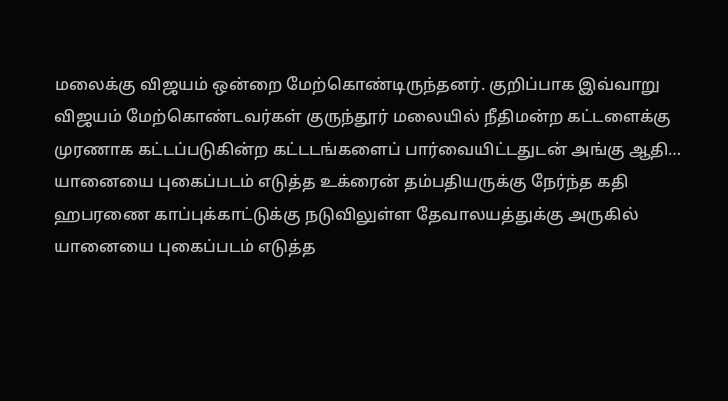மலைக்கு விஜயம் ஒன்றை மேற்கொண்டிருந்தனர். குறிப்பாக இவ்வாறு விஜயம் மேற்கொண்டவர்கள் குருந்தூர் மலையில் நீதிமன்ற கட்டளைக்கு முரணாக கட்டப்படுகின்ற கட்டடங்களைப் பார்வையிட்டதுடன் அங்கு ஆதி…
யானையை புகைப்படம் எடுத்த உக்ரைன் தம்பதியருக்கு நேர்ந்த கதி
ஹபரணை காப்புக்காட்டுக்கு நடுவிலுள்ள தேவாலயத்துக்கு அருகில் யானையை புகைப்படம் எடுத்த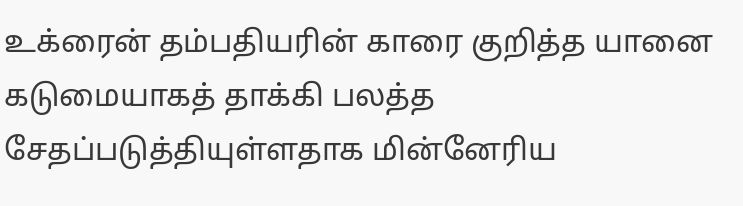உக்ரைன் தம்பதியரின் காரை குறித்த யானை கடுமையாகத் தாக்கி பலத்த சேதப்படுத்தியுள்ளதாக மின்னேரிய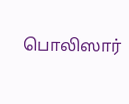பொலிஸார்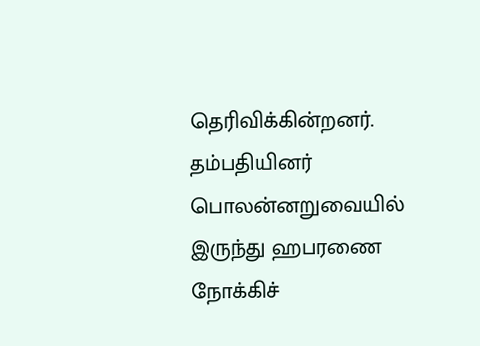தெரிவிக்கின்றனர். தம்பதியினர் பொலன்னறுவையில் இருந்து ஹபரணை நோக்கிச்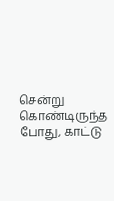சென்று கொண்டிருந்த போது, காட்டு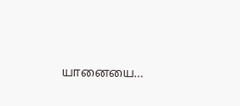யானையை…